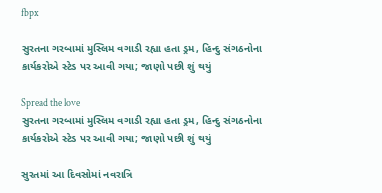fbpx

સુરતના ગરબામાં મુસ્લિમ વગાડી રહ્યા હતા ડ્રમ, હિન્દુ સંગઠનોના કાર્યકરોએ સ્ટેડ પર આવી ગયા; જાણો પછી શું થયું

Spread the love
સુરતના ગરબામાં મુસ્લિમ વગાડી રહ્યા હતા ડ્રમ, હિન્દુ સંગઠનોના કાર્યકરોએ સ્ટેડ પર આવી ગયા; જાણો પછી શું થયું

સુરતમાં આ દિવસોમાં નવરાત્રિ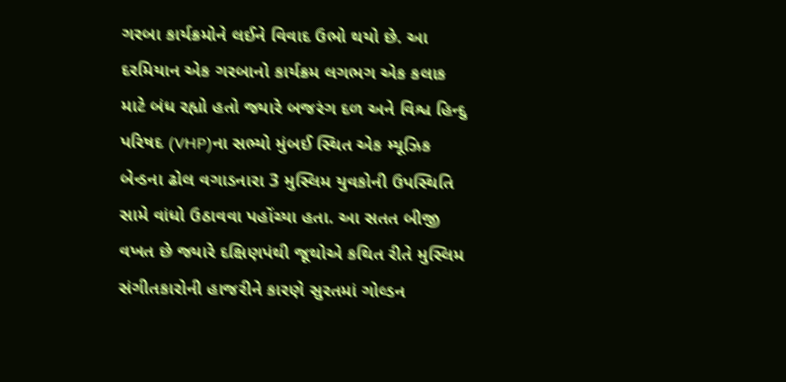ગરબા કાર્યક્રમોને લઈને વિવાદ ઉભો થયો છે. આ દરમિયાન એક ગરબાનો કાર્યક્રમ લગભગ એક કલાક માટે બંધ રહ્યો હતો જ્યારે બજરંગ દળ અને વિશ્વ હિન્દુ પરિષદ (VHP)ના સભ્યો મુંબઈ સ્થિત એક મ્યૂઝિક બેન્ડના ઢોલ વગાડનારા 3 મુસ્લિમ યુવકોની ઉપસ્થિતિ સામે વાંધો ઉઠાવવા પહોંચ્યા હતા. આ સતત બીજી વખત છે જ્યારે દક્ષિણપંથી જૂથોએ કથિત રીતે મુસ્લિમ સંગીતકારોની હાજરીને કારણે સુરતમાં ગોલ્ડન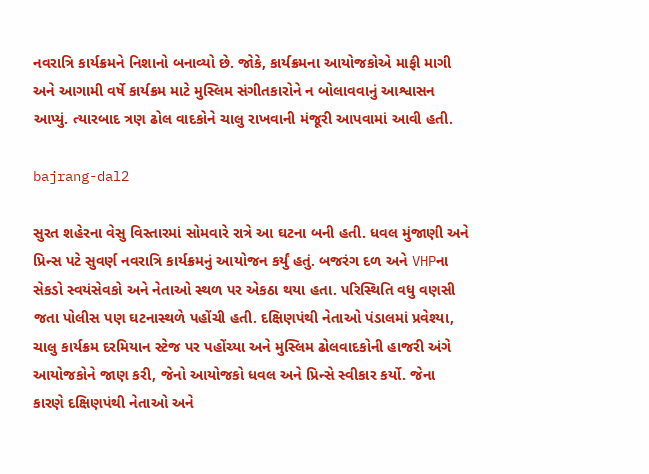નવરાત્રિ કાર્યક્રમને નિશાનો બનાવ્યો છે. જોકે, કાર્યક્રમના આયોજકોએ માફી માગી અને આગામી વર્ષે કાર્યક્રમ માટે મુસ્લિમ સંગીતકારોને ન બોલાવવાનું આશ્વાસન આપ્યું. ત્યારબાદ ત્રણ ઢોલ વાદકોને ચાલુ રાખવાની મંજૂરી આપવામાં આવી હતી.

bajrang-dal2

સુરત શહેરના વેસુ વિસ્તારમાં સોમવારે રાત્રે આ ઘટના બની હતી. ધવલ મુંજાણી અને પ્રિન્સ પટે સુવર્ણ નવરાત્રિ કાર્યક્રમનું આયોજન કર્યું હતું. બજરંગ દળ અને VHPના સેકડો સ્વયંસેવકો અને નેતાઓ સ્થળ પર એકઠા થયા હતા. પરિસ્થિતિ વધુ વણસી જતા પોલીસ પણ ઘટનાસ્થળે પહોંચી હતી. દક્ષિણપંથી નેતાઓ પંડાલમાં પ્રવેશ્યા, ચાલુ કાર્યક્રમ દરમિયાન સ્ટેજ પર પહોંચ્યા અને મુસ્લિમ ઢોલવાદકોની હાજરી અંગે આયોજકોને જાણ કરી, જેનો આયોજકો ધવલ અને પ્રિન્સે સ્વીકાર કર્યો. જેના કારણે દક્ષિણપંથી નેતાઓ અને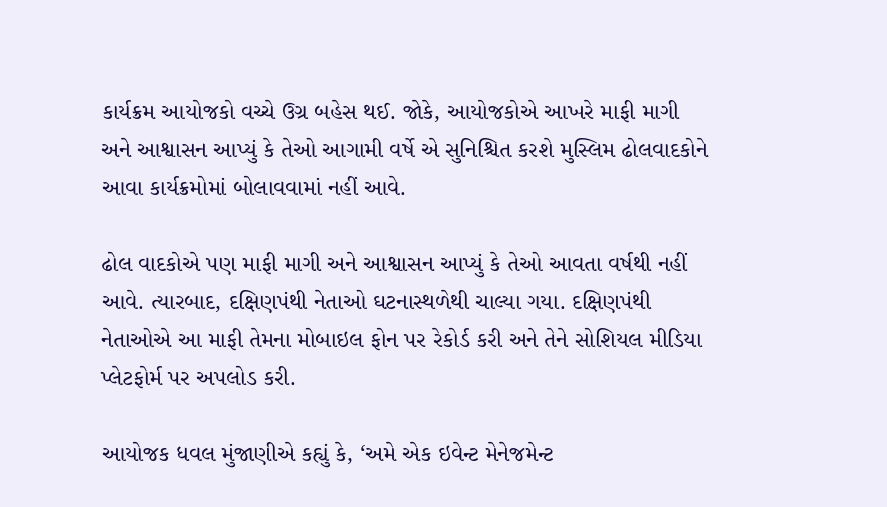કાર્યક્રમ આયોજકો વચ્ચે ઉગ્ર બહેસ થઈ. જોકે, આયોજકોએ આખરે માફી માગી અને આશ્વાસન આપ્યું કે તેઓ આગામી વર્ષે એ સુનિશ્ચિત કરશે મુસ્લિમ ઢોલવાદકોને આવા કાર્યક્રમોમાં બોલાવવામાં નહીં આવે.

ઢોલ વાદકોએ પણ માફી માગી અને આશ્વાસન આપ્યું કે તેઓ આવતા વર્ષથી નહીં આવે. ત્યારબાદ, દક્ષિણપંથી નેતાઓ ઘટનાસ્થળેથી ચાલ્યા ગયા. દક્ષિણપંથી નેતાઓએ આ માફી તેમના મોબાઇલ ફોન પર રેકોર્ડ કરી અને તેને સોશિયલ મીડિયા પ્લેટફોર્મ પર અપલોડ કરી.

આયોજક ધવલ મુંજાણીએ કહ્યું કે, ‘અમે એક ઇવેન્ટ મેનેજમેન્ટ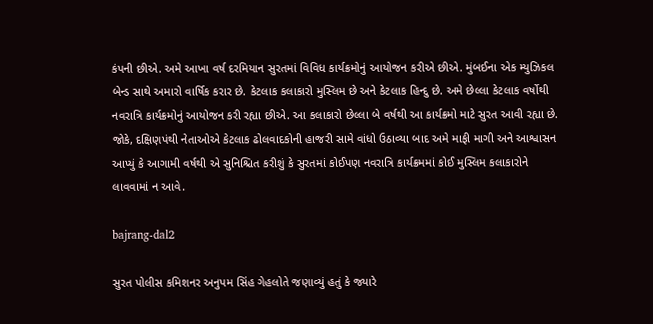કંપની છીએ. અમે આખા વર્ષ દરમિયાન સુરતમાં વિવિધ કાર્યક્રમોનું આયોજન કરીએ છીએ. મુંબઈના એક મ્યુઝિકલ બેન્ડ સાથે અમારો વાર્ષિક કરાર છે. કેટલાક કલાકારો મુસ્લિમ છે અને કેટલાક હિન્દુ છે. અમે છેલ્લા કેટલાક વર્ષોથી નવરાત્રિ કાર્યક્રમોનું આયોજન કરી રહ્યા છીએ. આ કલાકારો છેલ્લા બે વર્ષથી આ કાર્યક્રમો માટે સુરત આવી રહ્યા છે. જોકે, દક્ષિણપંથી નેતાઓએ કેટલાક ઢોલવાદકોની હાજરી સામે વાંધો ઉઠાવ્યા બાદ અમે માફી માગી અને આશ્વાસન આપ્યું કે આગામી વર્ષથી એ સુનિશ્ચિત કરીશું કે સુરતમાં કોઈપણ નવરાત્રિ કાર્યક્રમમાં કોઈ મુસ્લિમ કલાકારોને લાવવામાં ન આવે.

bajrang-dal2

સુરત પોલીસ કમિશનર અનુપમ સિંહ ગેહલોતે જણાવ્યું હતું કે જ્યારે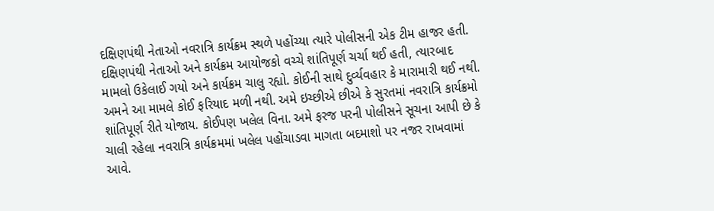દક્ષિણપંથી નેતાઓ નવરાત્રિ કાર્યક્રમ સ્થળે પહોંચ્યા ત્યારે પોલીસની એક ટીમ હાજર હતી. દક્ષિણપંથી નેતાઓ અને કાર્યક્રમ આયોજકો વચ્ચે શાંતિપૂર્ણ ચર્ચા થઈ હતી, ત્યારબાદ મામલો ઉકેલાઈ ગયો અને કાર્યક્રમ ચાલુ રહ્યો. કોઈની સાથે દુર્વ્યવહાર કે મારામારી થઈ નથી. અમને આ મામલે કોઈ ફરિયાદ મળી નથી. અમે ઇચ્છીએ છીએ કે સુરતમાં નવરાત્રિ કાર્યક્રમો શાંતિપૂર્ણ રીતે યોજાય. કોઈપણ ખલેલ વિના. અમે ફરજ પરની પોલીસને સૂચના આપી છે કે ચાલી રહેલા નવરાત્રિ કાર્યક્રમમાં ખલેલ પહોંચાડવા માગતા બદમાશો પર નજર રાખવામાં આવે.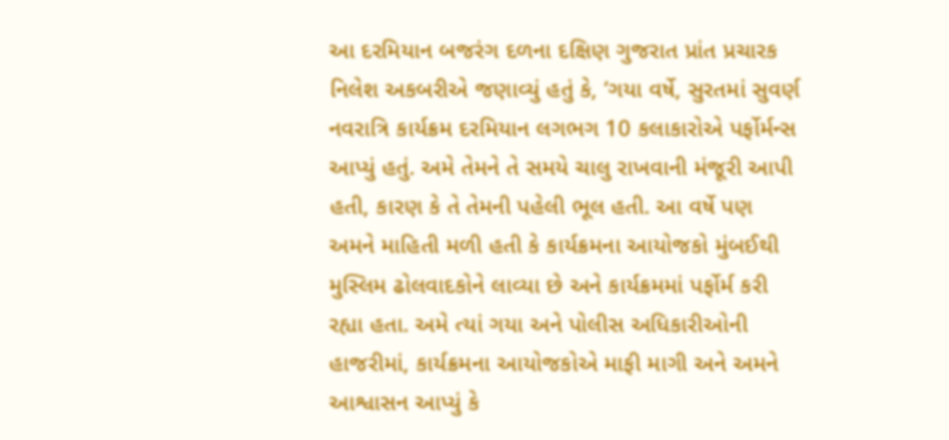આ દરમિયાન બજરંગ દળના દક્ષિણ ગુજરાત પ્રાંત પ્રચારક નિલેશ અકબરીએ જણાવ્યું હતું કે, ‘ગયા વર્ષે, સુરતમાં સુવર્ણ નવરાત્રિ કાર્યક્રમ દરમિયાન લગભગ 10 કલાકારોએ પર્ફોર્મન્સ આપ્યું હતું. અમે તેમને તે સમયે ચાલુ રાખવાની મંજૂરી આપી હતી, કારણ કે તે તેમની પહેલી ભૂલ હતી. આ વર્ષે પણ અમને માહિતી મળી હતી કે કાર્યક્રમના આયોજકો મુંબઈથી મુસ્લિમ ઢોલવાદકોને લાવ્યા છે અને કાર્યક્રમમાં પર્ફોર્મ કરી રહ્યા હતા. અમે ત્યાં ગયા અને પોલીસ અધિકારીઓની હાજરીમાં, કાર્યક્રમના આયોજકોએ માફી માગી અને અમને આશ્વાસન આપ્યું કે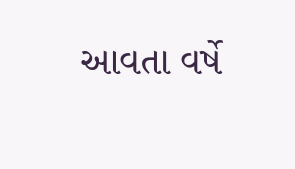આવતા વર્ષે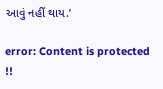આવું નહીં થાય.’

error: Content is protected !!